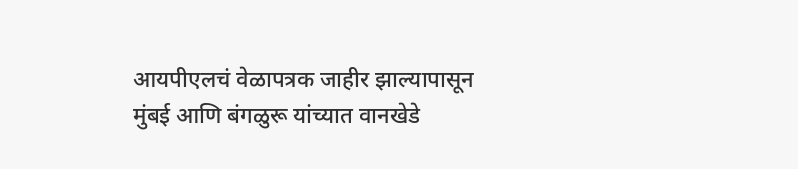आयपीएलचं वेळापत्रक जाहीर झाल्यापासून मुंबई आणि बंगळुरू यांच्यात वानखेडे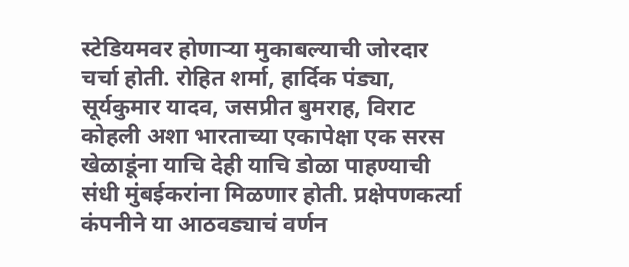स्टेडियमवर होणाऱ्या मुकाबल्याची जोरदार चर्चा होती. रोहित शर्मा, हार्दिक पंड्या, सूर्यकुमार यादव, जसप्रीत बुमराह, विराट कोहली अशा भारताच्या एकापेक्षा एक सरस खेळाडूंना याचि देही याचि डोळा पाहण्याची संधी मुंबईकरांना मिळणार होती. प्रक्षेपणकर्त्या कंपनीने या आठवड्याचं वर्णन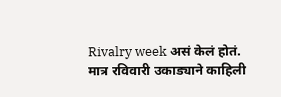Rivalry week असं केलं होतं. मात्र रविवारी उकाड्याने काहिली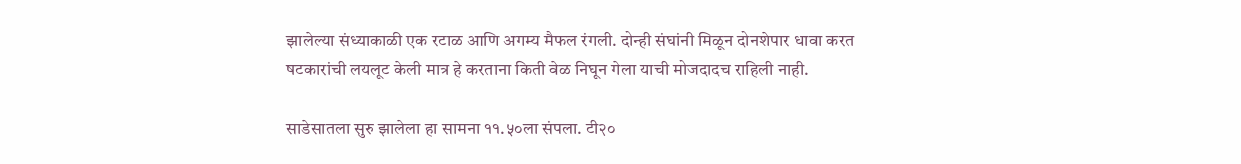झालेल्या संध्याकाळी एक रटाळ आणि अगम्य मैफल रंगली. दोन्ही संघांनी मिळून दोनशेपार धावा करत षटकारांची लयलूट केली मात्र हे करताना किती वेळ निघून गेला याची मोजदादच राहिली नाही.

साडेसातला सुरु झालेला हा सामना ११.५०ला संपला. टी२०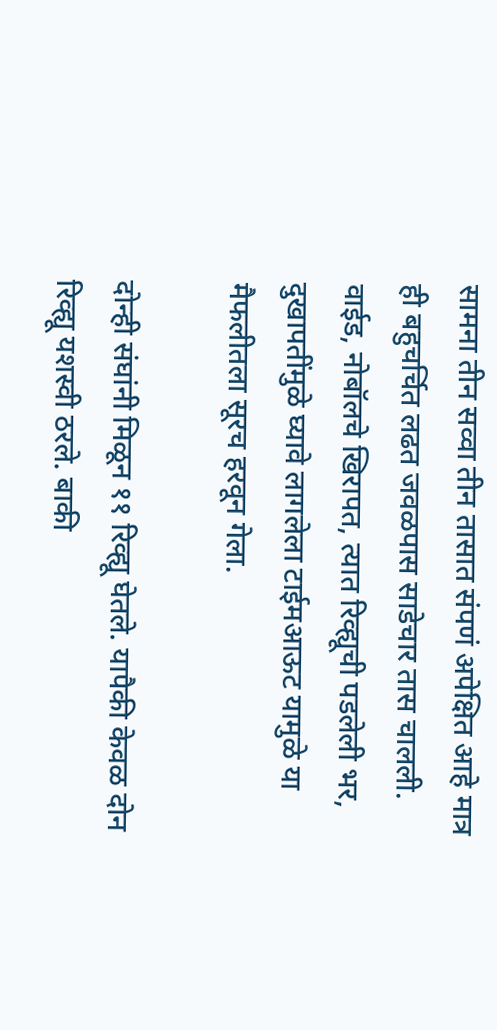सामना तीन सव्वा तीन तासात संपणं अपेक्षित आहे मात्र ही बहुचर्चित लढत जवळपास साडेचार तास चालली. वाईड, नोबॉलचे खिरापत, त्यात रिव्ह्यूची पडलेली भर, दुखापतींमुळे घ्यावे लागलेला टाईमआऊट यामुळे या मैफलीतला सूरच हरवून गेला.

दोन्ही संघांनी मिळून ११ रिव्ह्यू घेतले. यापैकी केवळ दोन रिव्ह्यू यशस्वी ठरले. बाकी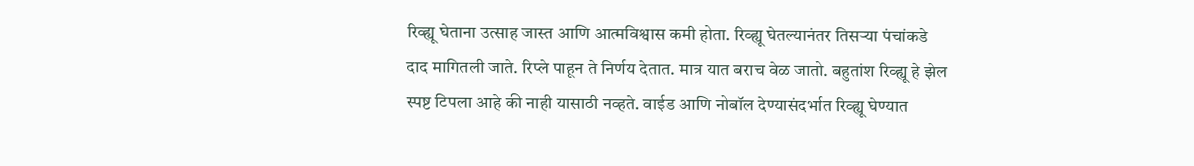रिव्ह्यू घेताना उत्साह जास्त आणि आत्मविश्वास कमी होता. रिव्ह्यू घेतल्यानंतर तिसऱ्या पंचांकडे दाद मागितली जाते. रिप्ले पाहून ते निर्णय देतात. मात्र यात बराच वेळ जातो. बहुतांश रिव्ह्यू हे झेल स्पष्ट टिपला आहे की नाही यासाठी नव्हते. वाईड आणि नोबॉल देण्यासंदर्भात रिव्ह्यू घेण्यात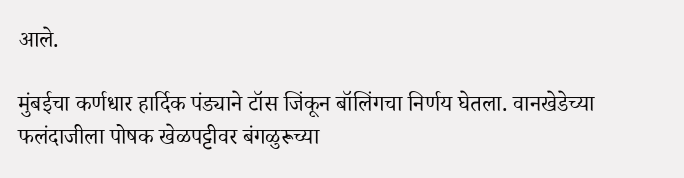आले.

मुंबईचा कर्णधार हार्दिक पंड्याने टॉस जिंकून बॉलिंगचा निर्णय घेतला. वानखेडेच्या फलंदाजीला पोषक खेळपट्टीवर बंगळुरूच्या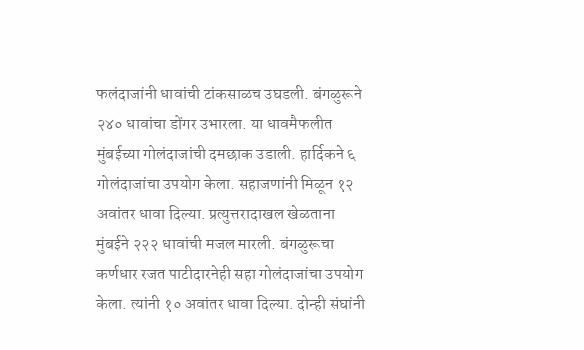फलंदाजांनी धावांची टांकसाळच उघडली. बंगळुरूने २४० धावांचा डोंगर उभारला. या धावमैफलीत मुंबईच्या गोलंदाजांची दमछाक उडाली. हार्दिकने ६ गोलंदाजांचा उपयोग केला. सहाजणांनी मिळून १२ अवांतर धावा दिल्या. प्रत्युत्तरादाखल खेळताना मुंबईने २२२ धावांची मजल मारली. बंगळुरूचा कर्णधार रजत पाटीदारनेही सहा गोलंदाजांचा उपयोग केला. त्यांनी १० अवांतर धावा दिल्या. दोन्ही संघांनी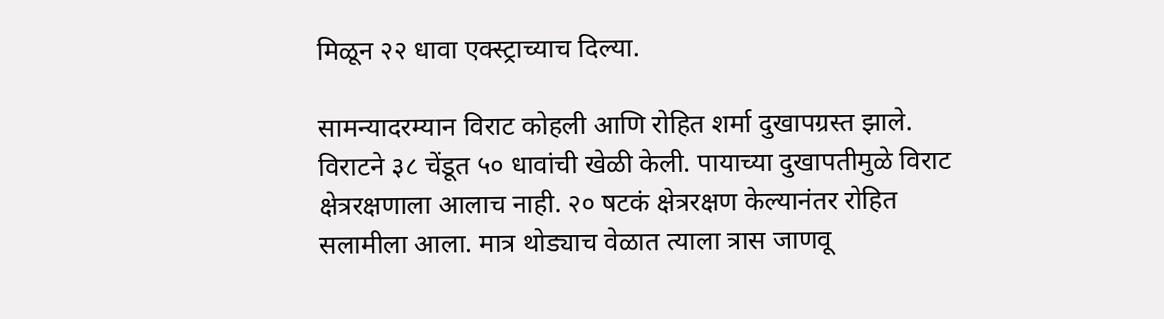मिळून २२ धावा एक्स्ट्राच्याच दिल्या.

सामन्यादरम्यान विराट कोहली आणि रोहित शर्मा दुखापग्रस्त झाले. विराटने ३८ चेंडूत ५० धावांची खेळी केली. पायाच्या दुखापतीमुळे विराट क्षेत्ररक्षणाला आलाच नाही. २० षटकं क्षेत्ररक्षण केल्यानंतर रोहित सलामीला आला. मात्र थोड्याच वेळात त्याला त्रास जाणवू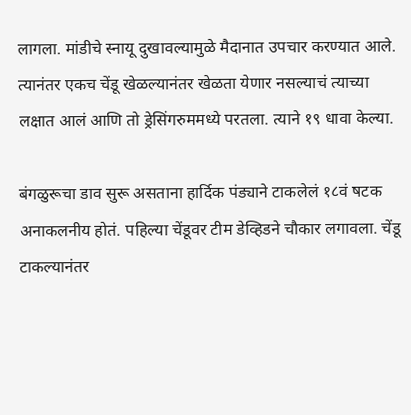लागला. मांडीचे स्नायू दुखावल्यामुळे मैदानात उपचार करण्यात आले. त्यानंतर एकच चेंडू खेळल्यानंतर खेळता येणार नसल्याचं त्याच्या लक्षात आलं आणि तो ड्रेसिंगरुममध्ये परतला. त्याने १९ धावा केल्या.

बंगळुरूचा डाव सुरू असताना हार्दिक पंड्याने टाकलेलं १८वं षटक अनाकलनीय होतं. पहिल्या चेंडूवर टीम डेव्हिडने चौकार लगावला. चेंडू टाकल्यानंतर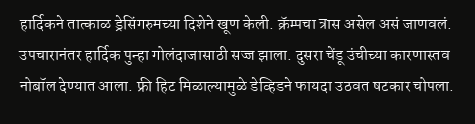हार्दिकने तात्काळ ड्रेसिंगरुमच्या दिशेने खूण केली. क्रॅम्पचा त्रास असेल असं जाणवलं. उपचारानंतर हार्दिक पुन्हा गोलंदाजासाठी सज्ज झाला. दुसरा चेंडू उंचीच्या कारणास्तव नोबॉल देण्यात आला. फ्री हिट मिळाल्यामुळे डेव्हिडने फायदा उठवत षटकार चोपला.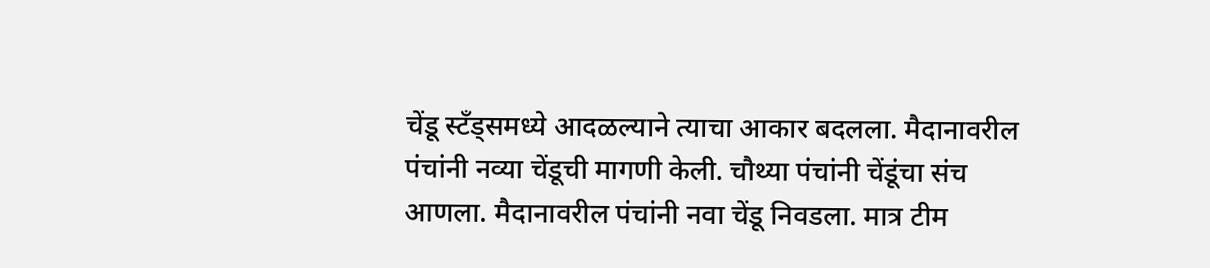चेंडू स्टँड्समध्ये आदळल्याने त्याचा आकार बदलला. मैदानावरील पंचांनी नव्या चेंडूची मागणी केली. चौथ्या पंचांनी चेंडूंचा संच आणला. मैदानावरील पंचांनी नवा चेंडू निवडला. मात्र टीम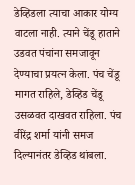डेव्हिडला त्याचा आकार योग्य वाटला नाही. त्याने चेंडू हाताने उडवत पंचांना समजावून देण्याचा प्रयत्न केला. पंच चेंडू मागत राहिले, डेव्हिड चेंडू उसळवत दाखवत राहिला. पंच वीरेंद्र शर्मा यांनी समज दिल्यानंतर डेव्हिड थांबला.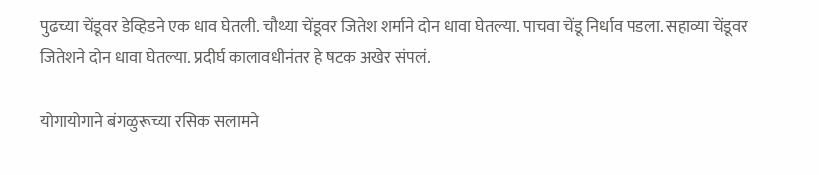पुढच्या चेंडूवर डेव्हिडने एक धाव घेतली. चौथ्या चेंडूवर जितेश शर्माने दोन धावा घेतल्या. पाचवा चेंडू निर्धाव पडला. सहाव्या चेंडूवर जितेशने दोन धावा घेतल्या. प्रदीर्घ कालावधीनंतर हे षटक अखेर संपलं.

योगायोगाने बंगळुरूच्या रसिक सलामने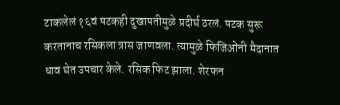टाकलेलं १६वं षटकही दुखापतीमुळे प्रदीर्घ ठरलं. षटक सुरू करतानाच रसिकला त्रास जाणवला. त्यामुळे फिजिओंनी मैदानात धाव घेत उपचार केले. रसिक फिट झाला. शेरफन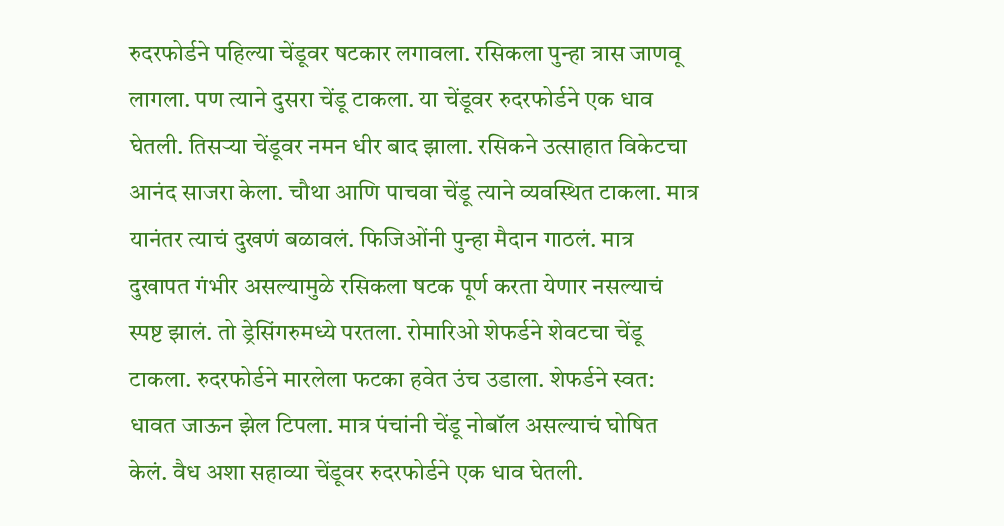रुदरफोर्डने पहिल्या चेंडूवर षटकार लगावला. रसिकला पुन्हा त्रास जाणवू लागला. पण त्याने दुसरा चेंडू टाकला. या चेंडूवर रुदरफोर्डने एक धाव घेतली. तिसऱ्या चेंडूवर नमन धीर बाद झाला. रसिकने उत्साहात विकेटचा आनंद साजरा केला. चौथा आणि पाचवा चेंडू त्याने व्यवस्थित टाकला. मात्र यानंतर त्याचं दुखणं बळावलं. फिजिओंनी पुन्हा मैदान गाठलं. मात्र दुखापत गंभीर असल्यामुळे रसिकला षटक पूर्ण करता येणार नसल्याचं स्पष्ट झालं. तो ड्रेसिंगरुमध्ये परतला. रोमारिओ शेफर्डने शेवटचा चेंडू टाकला. रुदरफोर्डने मारलेला फटका हवेत उंच उडाला. शेफर्डने स्वत: धावत जाऊन झेल टिपला. मात्र पंचांनी चेंडू नोबॉल असल्याचं घोषित केलं. वैध अशा सहाव्या चेंडूवर रुदरफोर्डने एक धाव घेतली.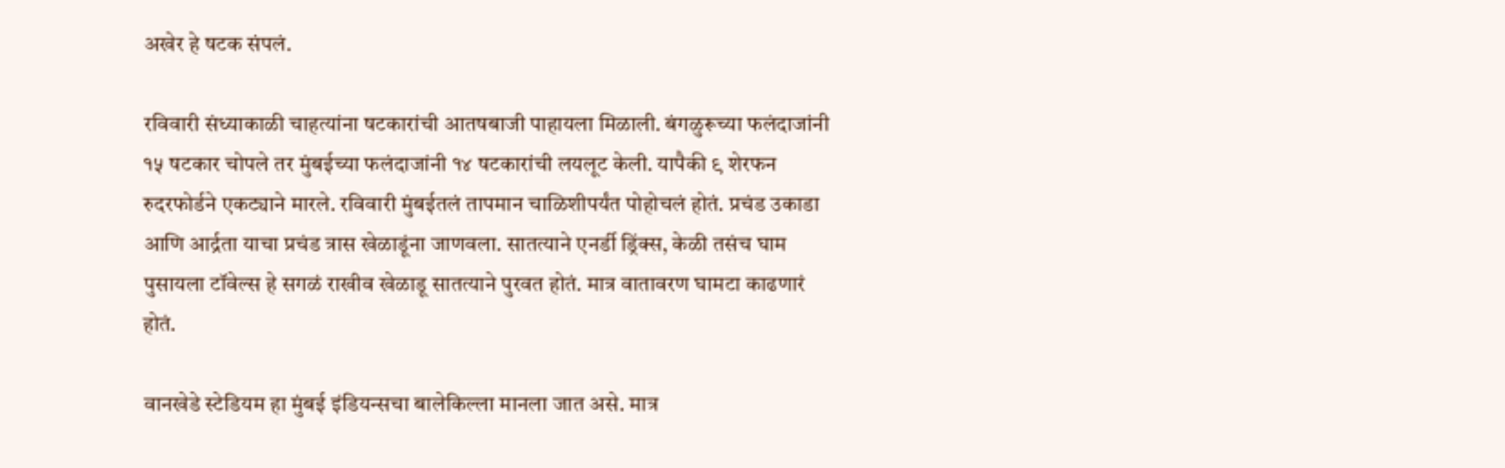अखेर हे षटक संपलं.

रविवारी संध्याकाळी चाहत्यांना षटकारांची आतषबाजी पाहायला मिळाली. बंगळुरूच्या फलंदाजांनी १५ षटकार चोपले तर मुंबईच्या फलंदाजांनी १४ षटकारांची लयलूट केली. यापैकी ९ शेरफन रुदरफोर्डने एकट्याने मारले. रविवारी मुंबईतलं तापमान चाळिशीपर्यंत पोहोचलं होतं. प्रचंड उकाडा आणि आर्द्रता याचा प्रचंड त्रास खेळाडूंना जाणवला. सातत्याने एनर्डी ड्रिंक्स, केळी तसंच घाम पुसायला टॉवेल्स हे सगळं राखीव खेळाडू सातत्याने पुरवत होतं. मात्र वातावरण घामटा काढणारं होतं.

वानखेडे स्टेडियम हा मुंबई इंडियन्सचा बालेकिल्ला मानला जात असे. मात्र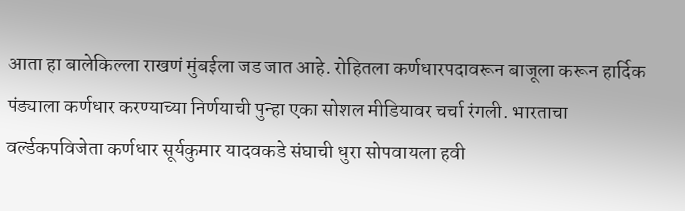आता हा बालेकिल्ला राखणं मुंबईला जड जात आहे. रोहितला कर्णधारपदावरून बाजूला करून हार्दिक पंड्याला कर्णधार करण्याच्या निर्णयाची पुन्हा एका सोशल मीडियावर चर्चा रंगली. भारताचा वर्ल्डकपविजेता कर्णधार सूर्यकुमार यादवकडे संघाची धुरा सोपवायला हवी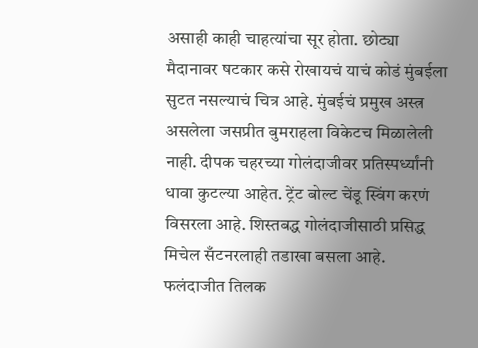असाही काही चाहत्यांचा सूर होता. छोट्या मैदानावर षटकार कसे रोखायचं याचं कोडं मुंबईला सुटत नसल्याचं चित्र आहे. मुंबईचं प्रमुख अस्त्र असलेला जसप्रीत बुमराहला विकेटच मिळालेली नाही. दीपक चहरच्या गोलंदाजीवर प्रतिस्पर्ध्यांनी धावा कुटल्या आहेत. ट्रेंट बोल्ट चेंडू स्विंग करणं विसरला आहे. शिस्तबद्ध गोलंदाजीसाठी प्रसिद्ध मिचेल सँटनरलाही तडाखा बसला आहे. फलंदाजीत तिलक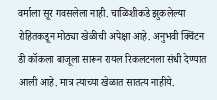वर्माला सूर गवसलेला नाही. चाळिशीकडे झुकलेल्या रोहितकडून मोठ्या खेळीची अपेक्षा आहे. अनुभवी क्विंटन डी कॉकला बाजूला सारून रायल रिकलटनला संधी देण्यात आली आहे. मात्र त्याच्या खेळात सातत्य नाहीये.